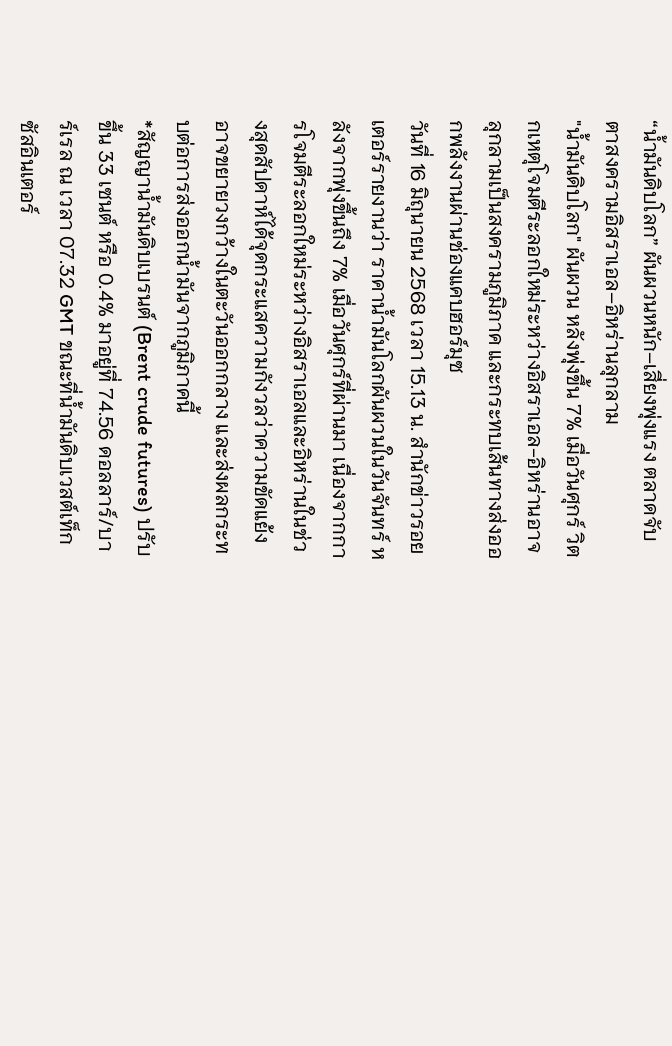“น้ำมันดิบโลก” ผันผวนหนัก–เสี่ยงพุ่งแรง ตลาดจับตาสงครามอิสราเอล–อิหร่านลุกลาม
"น้ำมันดิบโลก" ผันผวน หลังพุ่งขึ้น 7% เมื่อวันศุกร์ วิตกเหตุโจมตีระลอกใหม่ระหว่างอิสราเอล-อิหร่านอาจลุกลามเป็นสงครามภูมิภาค และกระทบเส้นทางส่งออกพลังงานผ่านช่องแคบฮอร์มุซ
วันที่ 16 มิถุนายน 2568 เวลา 15.13 น. สำนักข่าวรอยเตอร์รายงานว่า ราคาน้ำมันโลกผันผวนในวันจันทร์ หลังจากพุ่งขึ้นถึง 7% เมื่อวันศุกร์ที่ผ่านมา เนื่องจากการโจมตีระลอกใหม่ระหว่างอิสราเอลและอิหร่านในช่วงสุดสัปดาห์ได้จุดกระแสความกังวลว่าความขัดแย้งอาจขยายวงกว้างในตะวันออกกลาง และส่งผลกระทบต่อการส่งออกน้ำมันจากภูมิภาคนี้
*สัญญาน้ำมันดิบเบรนต์ (Brent crude futures) ปรับขึ้น 33 เซนต์ หรือ 0.4% มาอยู่ที่ 74.56 ดอลลาร์/บาร์เรล ณ เวลา 07.32 GMT ขณะที่น้ำมันดิบเวสต์เท็กซัสอินเตอร์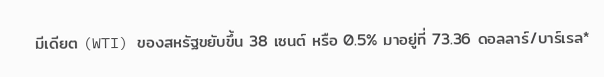มีเดียต (WTI) ของสหรัฐขยับขึ้น 38 เซนต์ หรือ 0.5% มาอยู่ที่ 73.36 ดอลลาร์/บาร์เรล*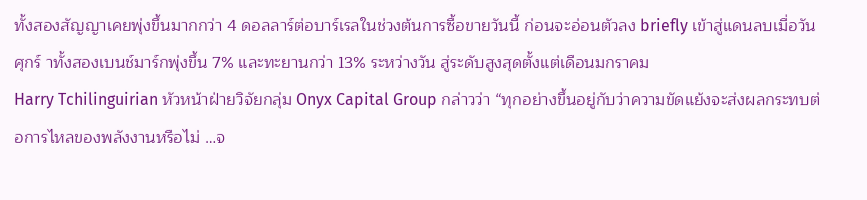ทั้งสองสัญญาเคยพุ่งขึ้นมากกว่า 4 ดอลลาร์ต่อบาร์เรลในช่วงต้นการซื้อขายวันนี้ ก่อนจะอ่อนตัวลง briefly เข้าสู่แดนลบเมื่อวันศุกร์ าทั้งสองเบนช์มาร์กพุ่งขึ้น 7% และทะยานกว่า 13% ระหว่างวัน สู่ระดับสูงสุดตั้งแต่เดือนมกราคม
Harry Tchilinguirian หัวหน้าฝ่ายวิจัยกลุ่ม Onyx Capital Group กล่าวว่า “ทุกอย่างขึ้นอยู่กับว่าความขัดแย้งจะส่งผลกระทบต่อการไหลของพลังงานหรือไม่ …จ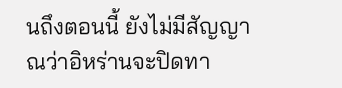นถึงตอนนี้ ยังไม่มีสัญญาณว่าอิหร่านจะปิดทา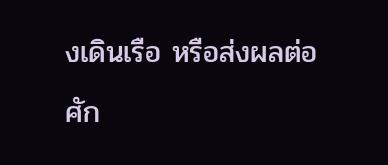งเดินเรือ หรือส่งผลต่อศัก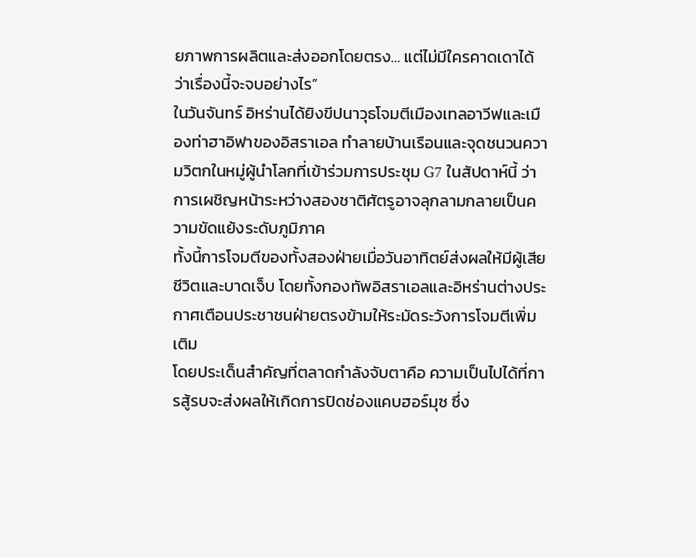ยภาพการผลิตและส่งออกโดยตรง… แต่ไม่มีใครคาดเดาได้ว่าเรื่องนี้จะจบอย่างไร”
ในวันจันทร์ อิหร่านได้ยิงขีปนาวุธโจมตีเมืองเทลอาวีฟและเมืองท่าฮาอิฟาของอิสราเอล ทำลายบ้านเรือนและจุดชนวนความวิตกในหมู่ผู้นำโลกที่เข้าร่วมการประชุม G7 ในสัปดาห์นี้ ว่าการเผชิญหน้าระหว่างสองชาติศัตรูอาจลุกลามกลายเป็นความขัดแย้งระดับภูมิภาค
ทั้งนี้การโจมตีของทั้งสองฝ่ายเมื่อวันอาทิตย์ส่งผลให้มีผู้เสียชีวิตและบาดเจ็บ โดยทั้งกองทัพอิสราเอลและอิหร่านต่างประกาศเตือนประชาชนฝ่ายตรงข้ามให้ระมัดระวังการโจมตีเพิ่มเติม
โดยประเด็นสำคัญที่ตลาดกำลังจับตาคือ ความเป็นไปได้ที่การสู้รบจะส่งผลให้เกิดการปิดช่องแคบฮอร์มุซ ซึ่ง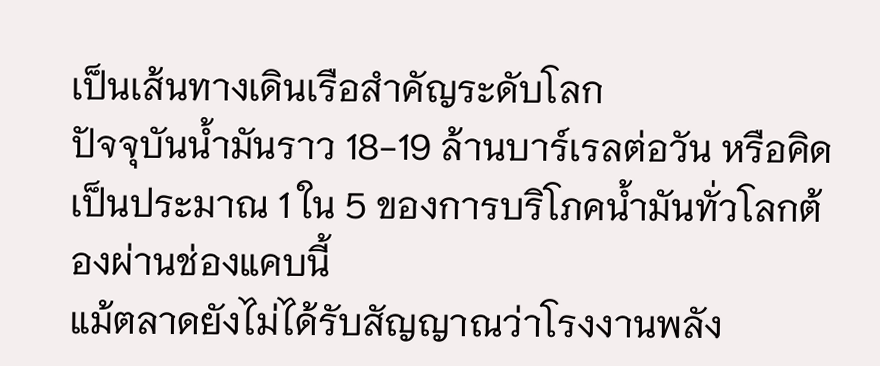เป็นเส้นทางเดินเรือสำคัญระดับโลก
ปัจจุบันน้ำมันราว 18-19 ล้านบาร์เรลต่อวัน หรือคิดเป็นประมาณ 1 ใน 5 ของการบริโภคน้ำมันทั่วโลกต้องผ่านช่องแคบนี้
แม้ตลาดยังไม่ได้รับสัญญาณว่าโรงงานพลัง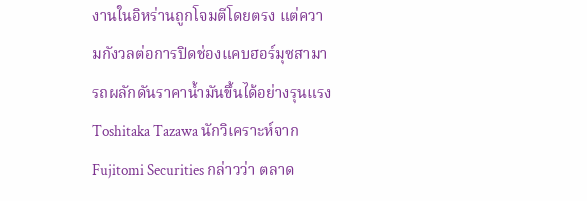งานในอิหร่านถูกโจมตีโดยตรง แต่ความกังวลต่อการปิดช่องแคบฮอร์มุซสามารถผลักดันราคาน้ำมันขึ้นได้อย่างรุนแรง Toshitaka Tazawa นักวิเคราะห์จาก Fujitomi Securities กล่าวว่า ตลาด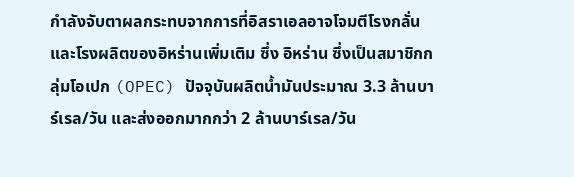กำลังจับตาผลกระทบจากการที่อิสราเอลอาจโจมตีโรงกลั่นและโรงผลิตของอิหร่านเพิ่มเติม ซึ่ง อิหร่าน ซึ่งเป็นสมาชิกกลุ่มโอเปก (OPEC) ปัจจุบันผลิตน้ำมันประมาณ 3.3 ล้านบาร์เรล/วัน และส่งออกมากกว่า 2 ล้านบาร์เรล/วัน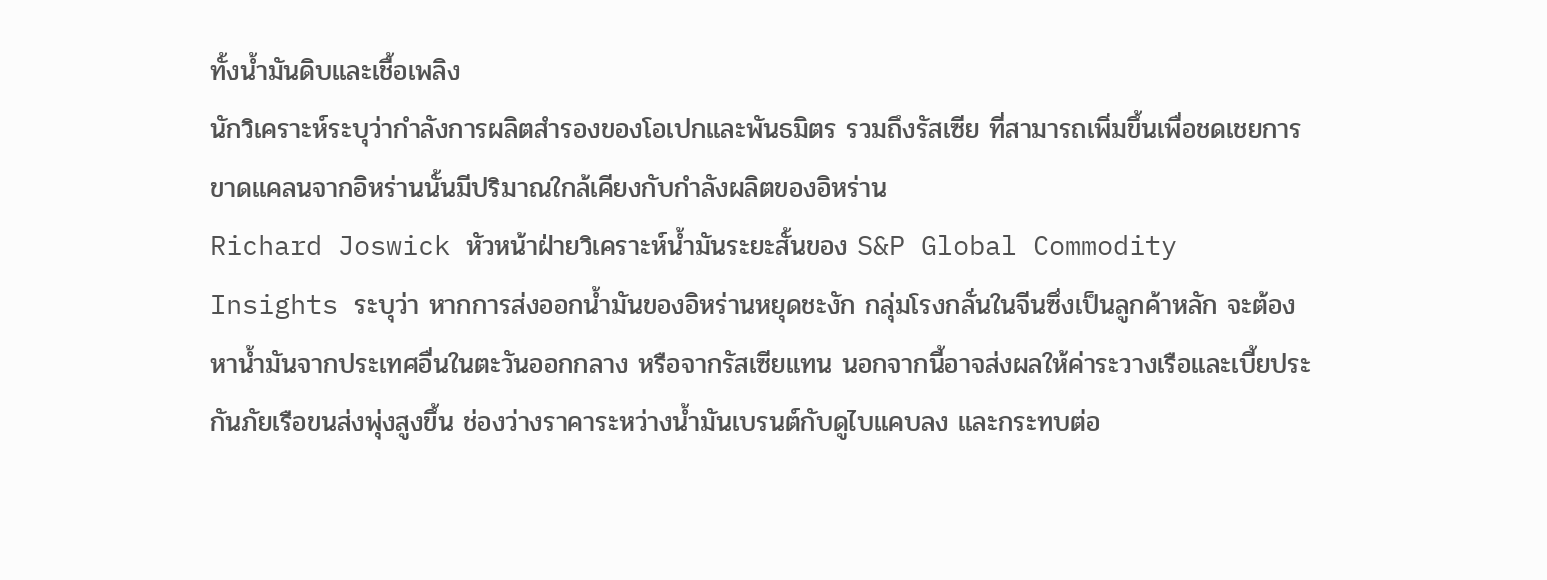ทั้งน้ำมันดิบและเชื้อเพลิง
นักวิเคราะห์ระบุว่ากำลังการผลิตสำรองของโอเปกและพันธมิตร รวมถึงรัสเซีย ที่สามารถเพิ่มขึ้นเพื่อชดเชยการขาดแคลนจากอิหร่านนั้นมีปริมาณใกล้เคียงกับกำลังผลิตของอิหร่าน
Richard Joswick หัวหน้าฝ่ายวิเคราะห์น้ำมันระยะสั้นของ S&P Global Commodity Insights ระบุว่า หากการส่งออกน้ำมันของอิหร่านหยุดชะงัก กลุ่มโรงกลั่นในจีนซึ่งเป็นลูกค้าหลัก จะต้องหาน้ำมันจากประเทศอื่นในตะวันออกกลาง หรือจากรัสเซียแทน นอกจากนี้อาจส่งผลให้ค่าระวางเรือและเบี้ยประกันภัยเรือขนส่งพุ่งสูงขึ้น ช่องว่างราคาระหว่างน้ำมันเบรนต์กับดูไบแคบลง และกระทบต่อ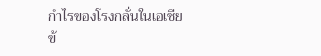กำไรของโรงกลั่นในเอเชีย
ข้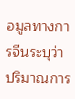อมูลทางการจีนระบุว่าปริมาณการ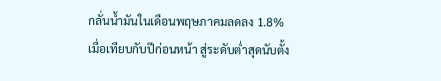กลั่นน้ำมันในเดือนพฤษภาคมลดลง 1.8% เมื่อเทียบกับปีก่อนหน้า สู่ระดับต่ำสุดนับตั้ง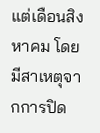แต่เดือนสิงหาคม โดยมีสาเหตุจากการปิด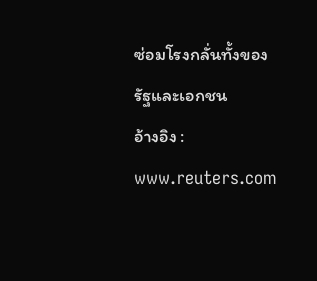ซ่อมโรงกลั่นทั้งของรัฐและเอกชน
อ้างอิง : www.reuters.com